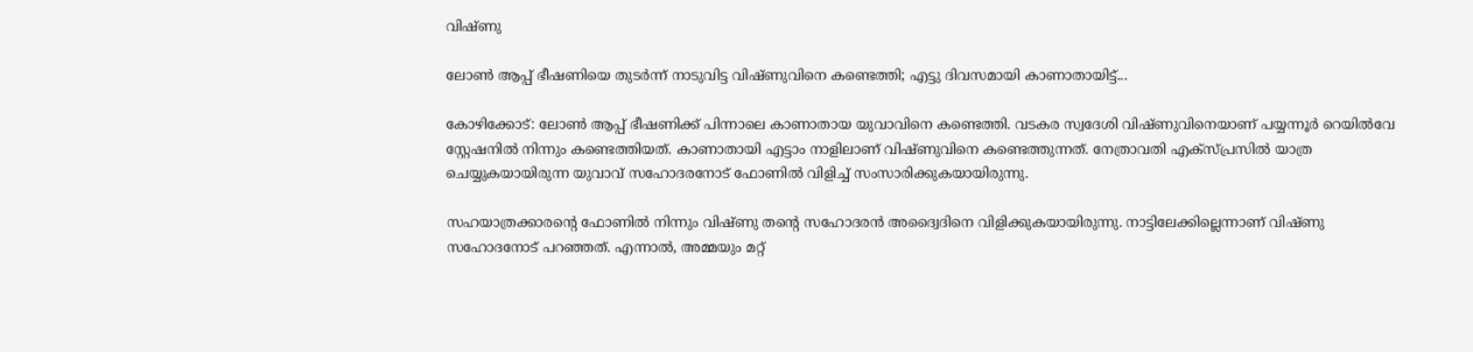വിഷ്ണു

ലോൺ ആപ്പ് ഭീഷണിയെ തുടർന്ന് നാടുവിട്ട വിഷ്ണുവിനെ കണ്ടെത്തി; എട്ടു ദിവസമായി കാണാതായിട്ട്...

കോഴിക്കോട്: ലോൺ ആപ്പ് ഭീഷണിക്ക് പിന്നാലെ കാണാതായ യുവാവിനെ കണ്ടെത്തി. വടകര സ്വദേശി വിഷ്ണുവിനെയാണ് പയ്യന്നൂർ റെയിൽവേ സ്റ്റേഷനിൽ നിന്നും കണ്ടെത്തിയത്. കാണാതായി എട്ടാം നാളിലാണ് വിഷ്ണുവിനെ കണ്ടെത്തുന്നത്. നേത്രാവതി എക്സ്പ്രസിൽ യാത്ര ചെയ്യുകയായിരുന്ന യുവാവ് സഹോദരനോട് ഫോണിൽ വിളിച്ച് സംസാരിക്കുകയായിരുന്നു.

സഹയാത്രക്കാരന്‍റെ ഫോണിൽ നിന്നും വിഷ്ണു തന്‍റെ സഹോദരൻ അദ്വൈദിനെ വിളിക്കുകയായിരുന്നു. നാട്ടിലേക്കില്ലെന്നാണ് വിഷ്ണു സഹോദനോട് പറഞ്ഞത്. എന്നാൽ, അമ്മയും മറ്റ്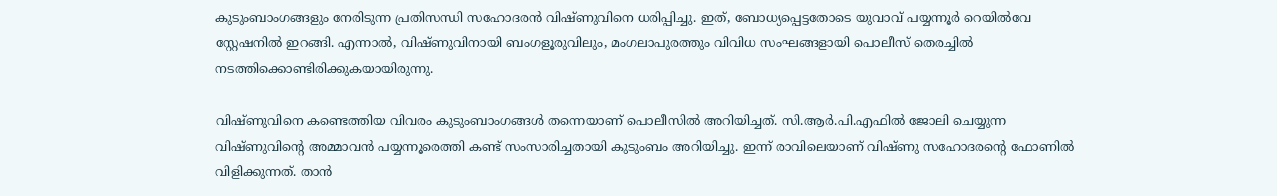കുടുംബാംഗങ്ങളും നേരിടുന്ന പ്രതിസന്ധി സഹോദരൻ വിഷ്ണുവിനെ ധരിപ്പിച്ചു. ഇത്, ബോധ്യപ്പെട്ടതോടെ യുവാവ് പയ്യന്നൂർ റെയിൽവേ സ്റ്റേഷനിൽ ഇറങ്ങി. എന്നാൽ, വിഷ്ണുവിനായി ബംഗളൂരുവിലും, മംഗലാപുരത്തും വിവിധ സംഘങ്ങളായി പൊലീസ് തെരച്ചിൽ നടത്തിക്കൊണ്ടിരിക്കുകയായിരുന്നു.

വിഷ്ണുവിനെ കണ്ടെത്തിയ വിവരം കുടുംബാംഗങ്ങൾ തന്നെയാണ് പൊലീസിൽ അറിയിച്ചത്. സി.ആർ.പി.എഫിൽ ജോലി ചെയ്യുന്ന വിഷ്ണുവിന്‍റെ അമ്മാവൻ പയ്യന്നൂരെത്തി കണ്ട് സംസാരിച്ചതായി കുടുംബം അറിയിച്ചു. ഇന്ന് രാവിലെയാണ് വിഷ്ണു സഹോദരന്റെ ഫോണിൽ വിളിക്കുന്നത്. താൻ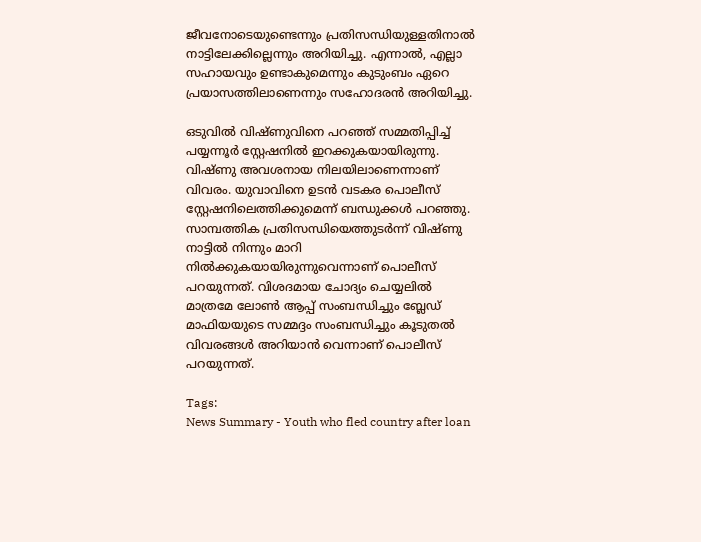ജീവനോടെയുണ്ടെന്നും പ്രതിസന്ധിയുള്ളതിനാൽ നാട്ടിലേക്കില്ലെന്നും അറിയിച്ചു. എന്നാൽ, എല്ലാ സഹായവും ഉണ്ടാകുമെന്നും കുടുംബം ഏറെ പ്രയാസത്തിലാണെന്നും സഹോദരൻ അറിയിച്ചു.

ഒടുവിൽ വിഷ്ണുവിനെ പറഞ്ഞ് സമ്മതിപ്പിച്ച് പയ്യന്നൂ‍ർ സ്റ്റേഷനിൽ ഇറക്കുകയായിരുന്നു. വിഷ്ണു അവശനായ നിലയിലാണെന്നാണ് വിവരം. യുവാവിനെ ഉടൻ വടകര പൊലീസ് സ്റ്റേഷനിലെത്തിക്കുമെന്ന് ബന്ധുക്കൾ പറഞ്ഞു. സാമ്പത്തിക പ്രതിസന്ധിയെത്തുട‍ർന്ന് വിഷ്ണു നാട്ടിൽ നിന്നും മാറി നിൽക്കുകയായിരുന്നുവെന്നാണ് പൊലീസ് പറയുന്നത്. വിശദമായ ചോദ്യം ചെയ്യലിൽ മാത്രമേ ലോൺ ആപ്പ് സംബന്ധിച്ചും ബ്ലേഡ് മാഫിയയുടെ സമ്മ‍ദ്ദം സംബന്ധിച്ചും കൂടുതൽ വിവരങ്ങൾ അറിയാൻ വെന്നാണ് പൊലീസ് പറയുന്നത്.

Tags:
News Summary - Youth who fled country after loan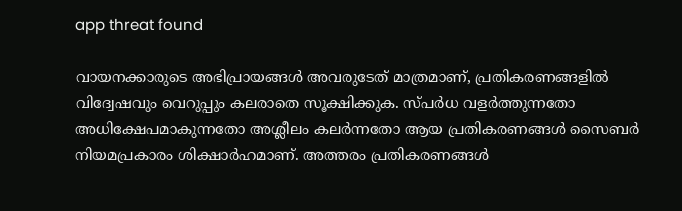app threat found

വായനക്കാരുടെ അഭിപ്രായങ്ങള്‍ അവരുടേത് മാത്രമാണ്, പ്രതികരണങ്ങളിൽ വിദ്വേഷവും വെറുപ്പും കലരാതെ സൂക്ഷിക്കുക. സ്പർധ വളർത്തുന്നതോ അധിക്ഷേപമാകുന്നതോ അശ്ലീലം കലർന്നതോ ആയ പ്രതികരണങ്ങൾ സൈബർ നിയമപ്രകാരം ശിക്ഷാർഹമാണ്. അത്തരം പ്രതികരണങ്ങൾ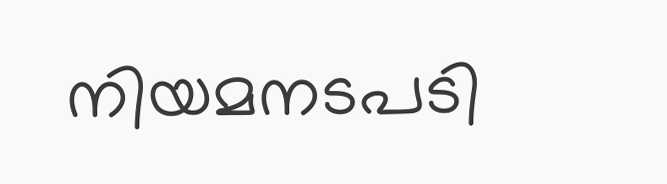നിയമനടപടി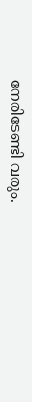നേരിടേണ്ടി വരും.